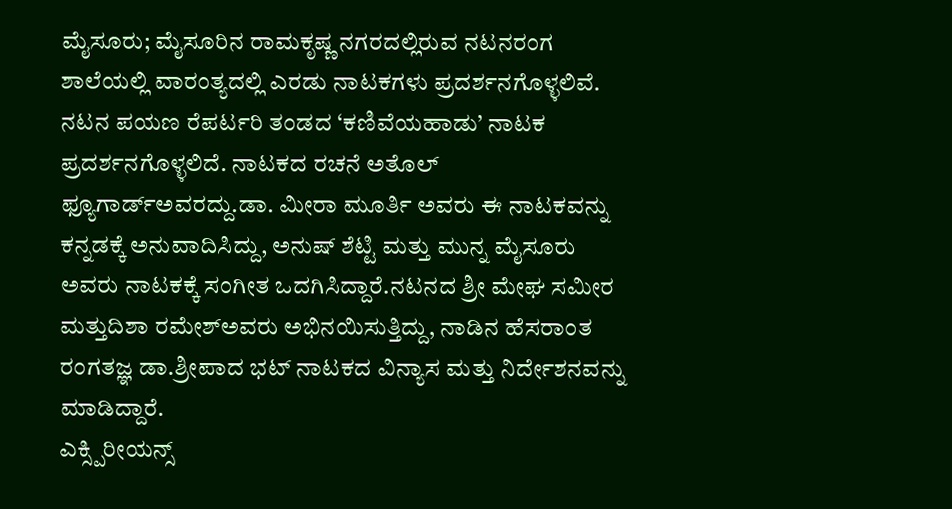ಮೈಸೂರು; ಮೈಸೂರಿನ ರಾಮಕೃಷ್ಣ ನಗರದಲ್ಲಿರುವ ನಟನರಂಗ ಶಾಲೆಯಲ್ಲಿ ವಾರಂತ್ಯದಲ್ಲಿ ಎರಡು ನಾಟಕಗಳು ಪ್ರದರ್ಶನಗೊಳ್ಳಲಿವೆ.
ನಟನ ಪಯಣ ರೆಪರ್ಟರಿ ತಂಡದ ‘ಕಣಿವೆಯಹಾಡು’ ನಾಟಕ ಪ್ರದರ್ಶನಗೊಳ್ಳಲಿದೆ. ನಾಟಕದ ರಚನೆ ಅತೊಲ್ ಫ್ಯೂಗಾರ್ಡ್ಅವರದ್ದು.ಡಾ. ಮೀರಾ ಮೂರ್ತಿ ಅವರು ಈ ನಾಟಕವನ್ನು ಕನ್ನಡಕ್ಕೆ ಅನುವಾದಿಸಿದ್ದು, ಅನುಷ್ ಶೆಟ್ಟಿ ಮತ್ತು ಮುನ್ನ ಮೈಸೂರು ಅವರು ನಾಟಕಕ್ಕೆ ಸಂಗೀತ ಒದಗಿಸಿದ್ದಾರೆ.ನಟನದ ಶ್ರೀ ಮೇಘ ಸಮೀರ ಮತ್ತುದಿಶಾ ರಮೇಶ್ಅವರು ಅಭಿನಯಿಸುತ್ತಿದ್ದು, ನಾಡಿನ ಹೆಸರಾಂತ ರಂಗತಜ್ಞ ಡಾ.ಶ್ರೀಪಾದ ಭಟ್ ನಾಟಕದ ವಿನ್ಯಾಸ ಮತ್ತು ನಿರ್ದೇಶನವನ್ನು ಮಾಡಿದ್ದಾರೆ.
ಎಕ್ಸ್ಪಿರೀಯನ್ಸ್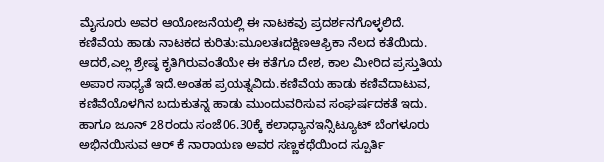ಮೈಸೂರು ಅವರ ಆಯೋಜನೆಯಲ್ಲಿ ಈ ನಾಟಕವು ಪ್ರದರ್ಶನಗೊಳ್ಳಲಿದೆ.
ಕಣಿವೆಯ ಹಾಡು ನಾಟಕದ ಕುರಿತು:ಮೂಲತಃದಕ್ಷಿಣಆಫ್ರಿಕಾ ನೆಲದ ಕತೆಯಿದು. ಆದರೆ,ಎಲ್ಲ ಶ್ರೇಷ್ಠ ಕೃತಿಗಿರುವಂತೆಯೇ ಈ ಕತೆಗೂ ದೇಶ, ಕಾಲ ಮೀರಿದ ಪ್ರಸ್ತುತಿಯ ಅಪಾರ ಸಾಧ್ಯತೆ ಇದೆ.ಅಂತಹ ಪ್ರಯತ್ನವಿದು.ಕಣಿವೆಯ ಹಾಡು ಕಣಿವೆದಾಟುವ, ಕಣಿವೆಯೊಳಗಿನ ಬದುಕುತನ್ನ ಹಾಡು ಮುಂದುವರಿಸುವ ಸಂಘರ್ಷದಕತೆ ಇದು.
ಹಾಗೂ ಜೂನ್ 28ರಂದು ಸಂಜೆ06.30ಕ್ಕೆ ಕಲಾಧ್ಯಾನಇನ್ಸಿಟ್ಯೂಟ್ ಬೆಂಗಳೂರು ಅಭಿನಯಿಸುವ ಆರ್ ಕೆ ನಾರಾಯಣ ಅವರ ಸಣ್ಣಕಥೆಯಿಂದ ಸ್ಪೂರ್ತಿ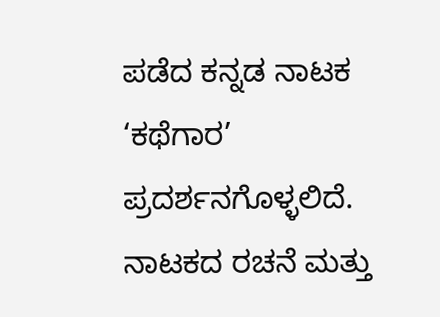ಪಡೆದ ಕನ್ನಡ ನಾಟಕ ‘ಕಥೆಗಾರ’ ಪ್ರದರ್ಶನಗೊಳ್ಳಲಿದೆ. ನಾಟಕದ ರಚನೆ ಮತ್ತು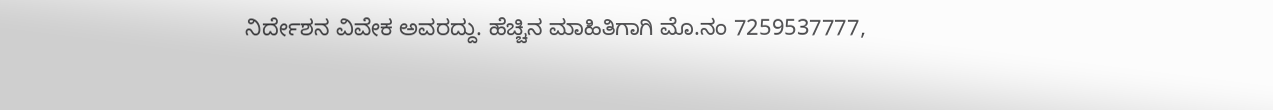ನಿರ್ದೇಶನ ವಿವೇಕ ಅವರದ್ದು. ಹೆಚ್ಚಿನ ಮಾಹಿತಿಗಾಗಿ ಮೊ.ನಂ 7259537777,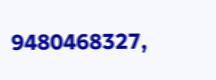9480468327,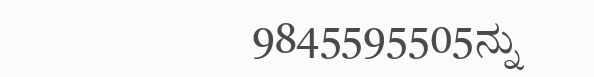9845595505ನ್ನು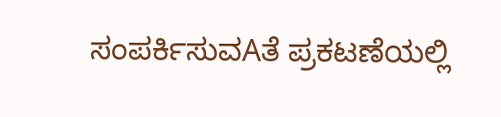ಸಂಪರ್ಕಿಸುವAತೆ ಪ್ರಕಟಣೆಯಲ್ಲಿ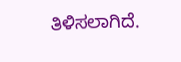ತಿಳಿಸಲಾಗಿದೆ.